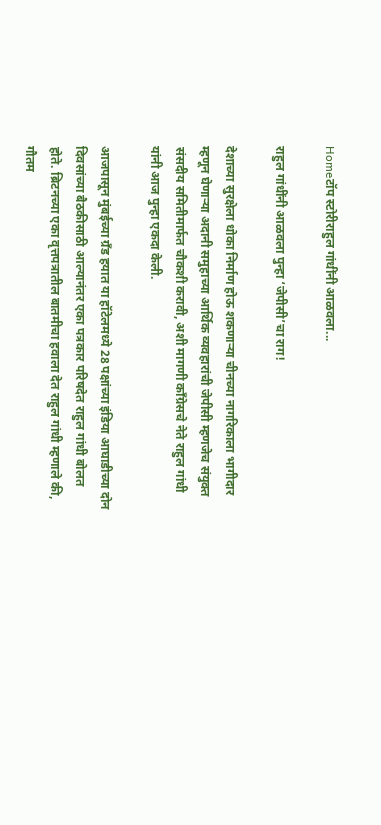Homeटॉप स्टोरीराहुल गांधींनी आळवला...

राहुल गांधींनी आळवला पुन्हा ‘जेपीसी’चा राग!

देशाच्या सुरक्षेला धोका निर्माण होऊ शकणाऱ्या चीनच्या नागरिकाला भागीदार म्हणून घेणाऱ्या अदानी समुहाच्या आर्थिक व्यवहारांची जेपीसी म्हणजेच संयुक्त संसदीय समितीमार्फत चौकशी करावी, अशी मागणी काँग्रेसचे नेते राहुल गांधी यांनी आज पुन्हा एकदा केली.

आजपासून मुंबईच्या ग्रँड हयात या हॉटेलमध्ये 28 पक्षांच्या इंडिया आघाडीच्या दोन दिवसांच्या बैठकीसाठी आल्यानंतर एका पत्रकार परिषदेत राहुल गांधी बोलत होते. ब्रिटनच्या एका वृत्तपत्रातील बातमीचा हवाला देत राहुल गांधी म्हणाले की, गौतम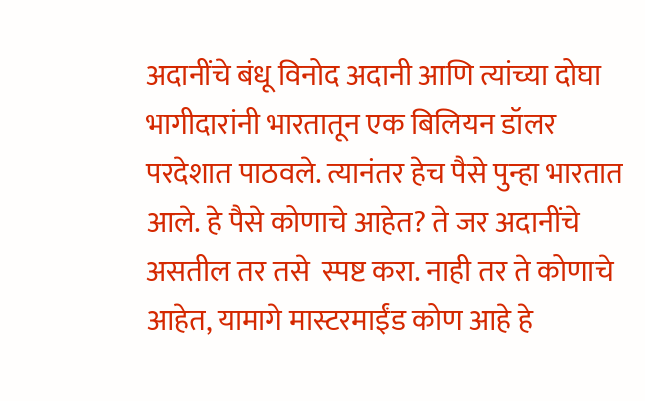अदानींचे बंधू विनोद अदानी आणि त्यांच्या दोघा भागीदारांनी भारतातून एक बिलियन डॉलर परदेशात पाठवले. त्यानंतर हेच पैसे पुन्हा भारतात आले. हे पैसे कोणाचे आहेत? ते जर अदानींचे असतील तर तसे  स्पष्ट करा. नाही तर ते कोणाचे आहेत, यामागे मास्टरमाईंड कोण आहे हे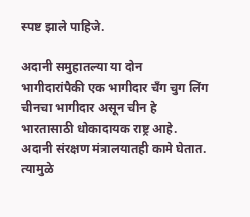स्पष्ट झाले पाहिजे.

अदानी समुहातल्या या दोन भागीदारांपैकी एक भागीदार चँग चुग लिंग चीनचा भागीदार असून चीन हे भारतासाठी धोकादायक राष्ट्र आहे. अदानी संरक्षण मंत्रालयातही कामे घेतात. त्यामुळे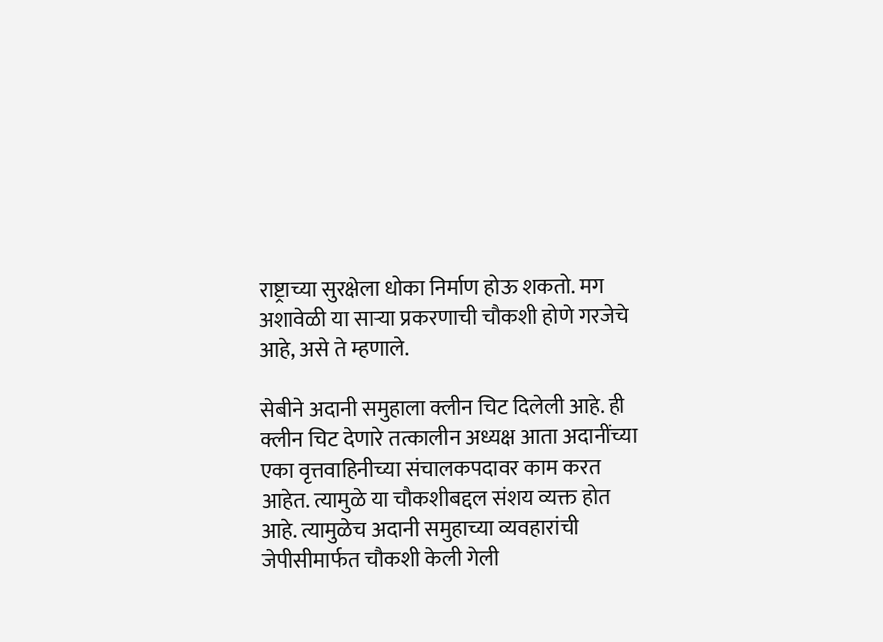राष्ट्राच्या सुरक्षेला धोका निर्माण होऊ शकतो. मग अशावेळी या साऱ्या प्रकरणाची चौकशी होणे गरजेचे आहे, असे ते म्हणाले.

सेबीने अदानी समुहाला क्लीन चिट दिलेली आहे. ही क्लीन चिट देणारे तत्कालीन अध्यक्ष आता अदानींच्या एका वृत्तवाहिनीच्या संचालकपदावर काम करत आहेत. त्यामुळे या चौकशीबद्दल संशय व्यक्त होत आहे. त्यामुळेच अदानी समुहाच्या व्यवहारांची जेपीसीमार्फत चौकशी केली गेली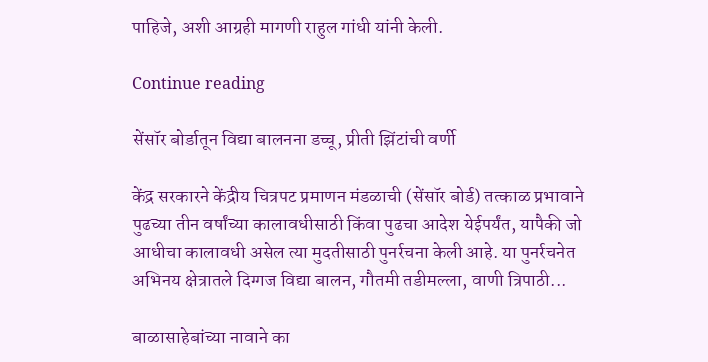पाहिजे, अशी आग्रही मागणी राहुल गांधी यांनी केली.

Continue reading

सेंसॉर बोर्डातून विद्या बालनना डच्चू, प्रीती झिंटांची वर्णी

केंद्र सरकारने केंद्रीय चित्रपट प्रमाणन मंडळाची (सेंसॉर बोर्ड) तत्काळ प्रभावाने पुढच्या तीन वर्षांच्या कालावधीसाठी किंवा पुढचा आदेश येईपर्यंत, यापैकी जो आधीचा कालावधी असेल त्या मुदतीसाठी पुनर्रचना केली आहे. या पुनर्रचनेत अभिनय क्षेत्रातले दिग्गज विद्या बालन, गौतमी तडीमल्ला, वाणी त्रिपाठी...

बाळासाहेबांच्या नावाने का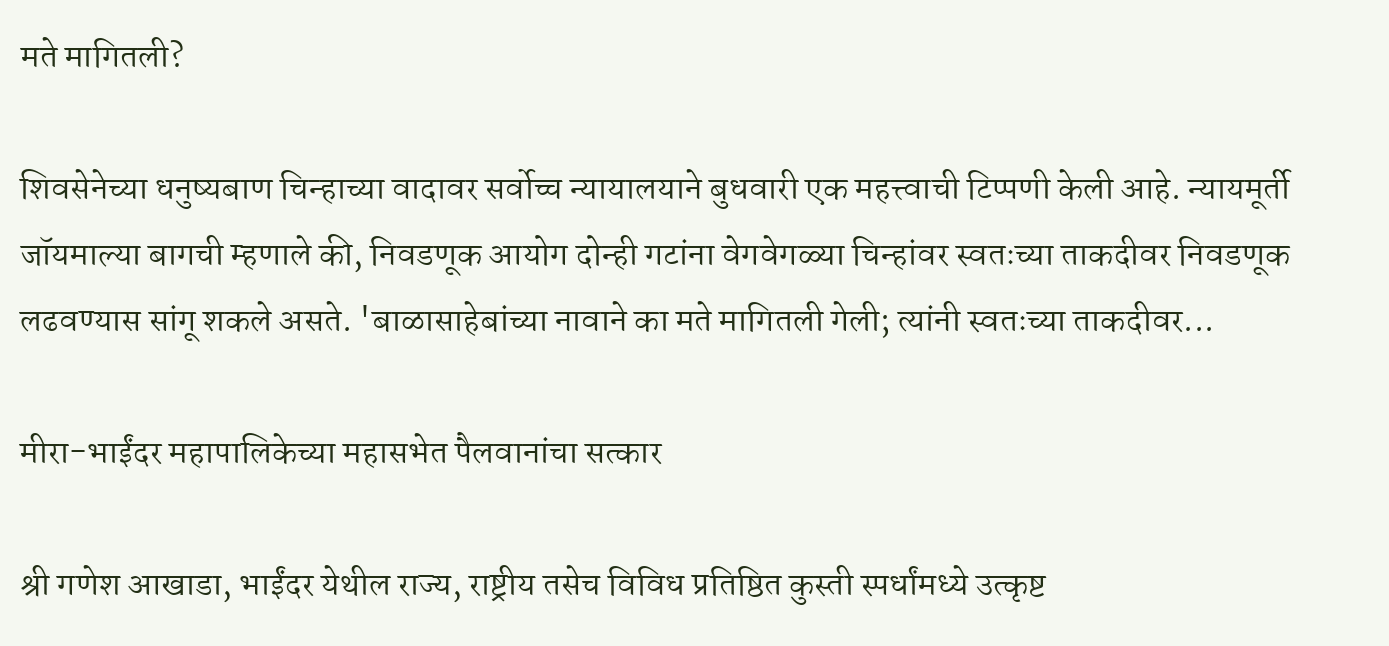मते मागितली?

शिवसेनेच्या धनुष्यबाण चिन्हाच्या वादावर सर्वोच्च न्यायालयाने बुधवारी एक महत्त्वाची टिप्पणी केली आहे. न्यायमूर्ती जॉयमाल्या बागची म्हणाले की, निवडणूक आयोग दोन्ही गटांना वेगवेगळ्या चिन्हांवर स्वतःच्या ताकदीवर निवडणूक लढवण्यास सांगू शकले असते. 'बाळासाहेबांच्या नावाने का मते मागितली गेली; त्यांनी स्वतःच्या ताकदीवर...

मीरा-भाईंदर महापालिकेच्या महासभेत पैलवानांचा सत्कार

श्री गणेश आखाडा, भाईंदर येथील राज्य, राष्ट्रीय तसेच विविध प्रतिष्ठित कुस्ती स्पर्धांमध्ये उत्कृष्ट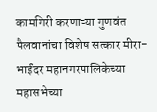कामगिरी करणाऱ्या गुणवंत पैलवानांचा विशेष सत्कार मीरा-भाईंदर महानगरपालिकेच्या महासभेच्या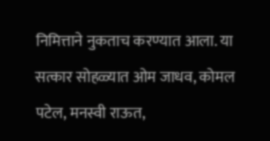निमित्ताने नुकताच करण्यात आला. या सत्कार सोहळ्यात ओम जाधव, कोमल पटेल, मनस्वी राऊत,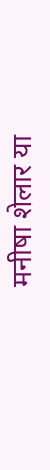मनीषा शेलार या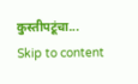कुस्तीपटूंचा...
Skip to content